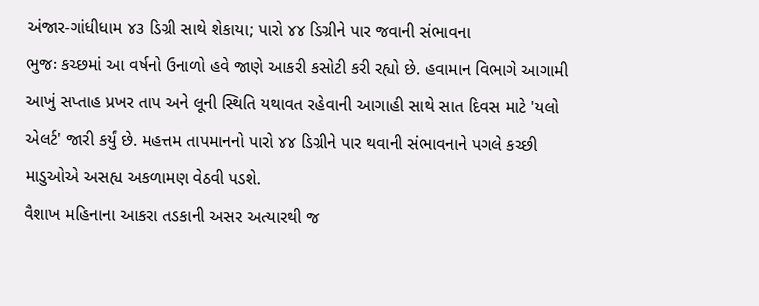અંજાર-ગાંધીધામ ૪૩ ડિગ્રી સાથે શેકાયા; પારો ૪૪ ડિગ્રીને પાર જવાની સંભાવના
ભુજઃ કચ્છમાં આ વર્ષનો ઉનાળો હવે જાણે આકરી કસોટી કરી રહ્યો છે. હવામાન વિભાગે આગામી આખું સપ્તાહ પ્રખર તાપ અને લૂની સ્થિતિ યથાવત રહેવાની આગાહી સાથે સાત દિવસ માટે 'યલો એલર્ટ' જારી કર્યું છે. મહત્તમ તાપમાનનો પારો ૪૪ ડિગ્રીને પાર થવાની સંભાવનાને પગલે કચ્છી માડુઓએ અસહ્ય અકળામણ વેઠવી પડશે.
વૈશાખ મહિનાના આકરા તડકાની અસર અત્યારથી જ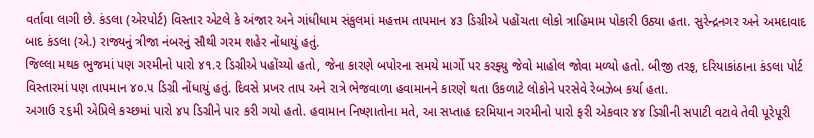વર્તાવા લાગી છે. કંડલા (એરપોર્ટ) વિસ્તાર એટલે કે અંજાર અને ગાંધીધામ સંકુલમાં મહત્તમ તાપમાન ૪૩ ડિગ્રીએ પહોંચતા લોકો ત્રાહિમામ પોકારી ઉઠ્યા હતા. સુરેન્દ્રનગર અને અમદાવાદ બાદ કંડલા (એ.) રાજ્યનું ત્રીજા નંબરનું સૌથી ગરમ શહેર નોંધાયું હતું.
જિલ્લા મથક ભુજમાં પણ ગરમીનો પારો ૪૧.૨ ડિગ્રીએ પહોંચ્યો હતો, જેના કારણે બપોરના સમયે માર્ગો પર કરફ્યુ જેવો માહોલ જોવા મળ્યો હતો. બીજી તરફ, દરિયાકાંઠાના કંડલા પોર્ટ વિસ્તારમાં પણ તાપમાન ૪૦.૫ ડિગ્રી નોંધાયું હતું. દિવસે પ્રખર તાપ અને રાત્રે ભેજવાળા હવામાનને કારણે થતા ઉકળાટે લોકોને પરસેવે રેબઝેબ કર્યા હતા.
અગાઉ ૨૬મી એપ્રિલે કચ્છમાં પારો ૪૫ ડિગ્રીને પાર કરી ગયો હતો. હવામાન નિષ્ણાતોના મતે, આ સપ્તાહ દરમિયાન ગરમીનો પારો ફરી એકવાર ૪૪ ડિગ્રીની સપાટી વટાવે તેવી પૂરેપૂરી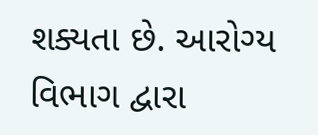શક્યતા છે. આરોગ્ય વિભાગ દ્વારા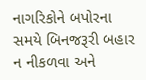નાગરિકોને બપોરના સમયે બિનજરૂરી બહાર ન નીકળવા અને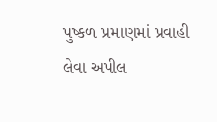પુષ્કળ પ્રમાણમાં પ્રવાહી લેવા અપીલ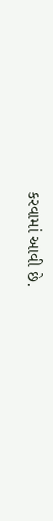કરવામાં આવી છે.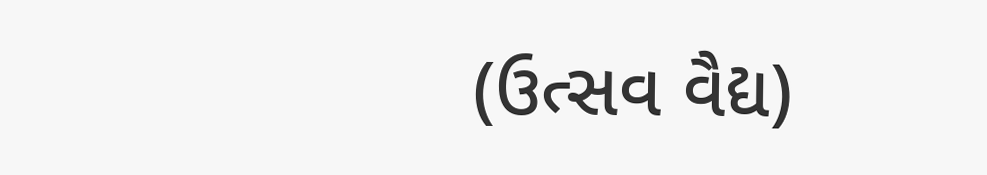(ઉત્સવ વૈદ્ય)